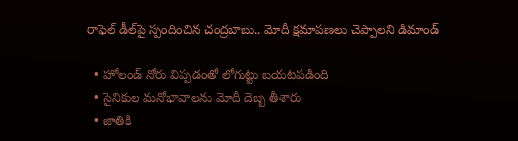రాఫెల్ డీల్‌పై స్పందించిన చంద్రబాబు.. మోదీ క్షమాపణలు చెప్పాలని డిమాండ్

  • హోలండ్ నోరు విప్పడంతో లోగుట్టు బయటపడింది
  • సైనికుల మనోభావాలను మోదీ దెబ్బ తీశారు
  • జాతికి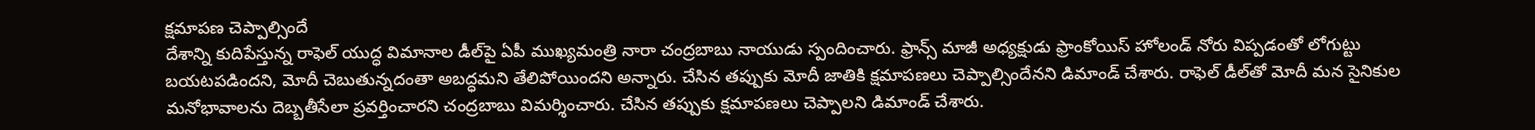క్షమాపణ చెప్పాల్సిందే
దేశాన్ని కుదిపేస్తున్న రాఫెల్ యుద్ధ విమానాల డీల్‌పై ఏపీ ముఖ్యమంత్రి నారా చంద్రబాబు నాయుడు స్పందించారు. ఫ్రాన్స్ మాజీ అధ్యక్షుడు ఫ్రాంకోయిస్ హోలండ్ నోరు విప్పడంతో లోగుట్టు బయటపడిందని, మోదీ చెబుతున్నదంతా అబద్ధమని తేలిపోయిందని అన్నారు. చేసిన తప్పుకు మోదీ జాతికి క్షమాపణలు చెప్పాల్సిందేనని డిమాండ్ చేశారు. రాఫెల్ డీల్‌తో మోదీ మన సైనికుల మనోభావాలను దెబ్బతీసేలా ప్రవర్తించారని చంద్రబాబు విమర్శించారు. చేసిన తప్పుకు క్షమాపణలు చెప్పాలని డిమాండ్ చేశారు.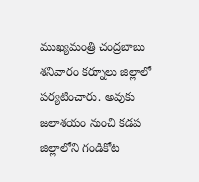ముఖ్యమంత్రి చంద్రబాబు శనివారం కర్నూలు జిల్లాలో పర్యటించారు. అవుకు జలాశయం నుంచి కడప జిల్లాలోని గండికోట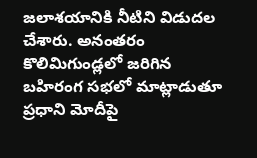జలాశయానికి నీటిని విడుదల చేశారు. అనంతరం కొలిమిగుండ్లలో జరిగిన బహిరంగ సభలో మాట్లాడుతూ ప్రధాని మోదీపై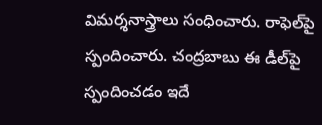విమర్శనాస్త్రాలు సంధించారు. రాఫెల్‌పై స్పందించారు. చంద్రబాబు ఈ డీల్‌పై స్పందించడం ఇదే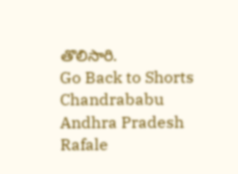తొలిసారి.
Go Back to Shorts
Chandrababu
Andhra Pradesh
Rafale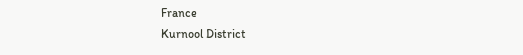France
Kurnool District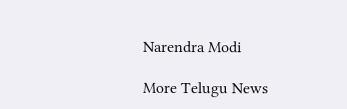Narendra Modi

More Telugu News